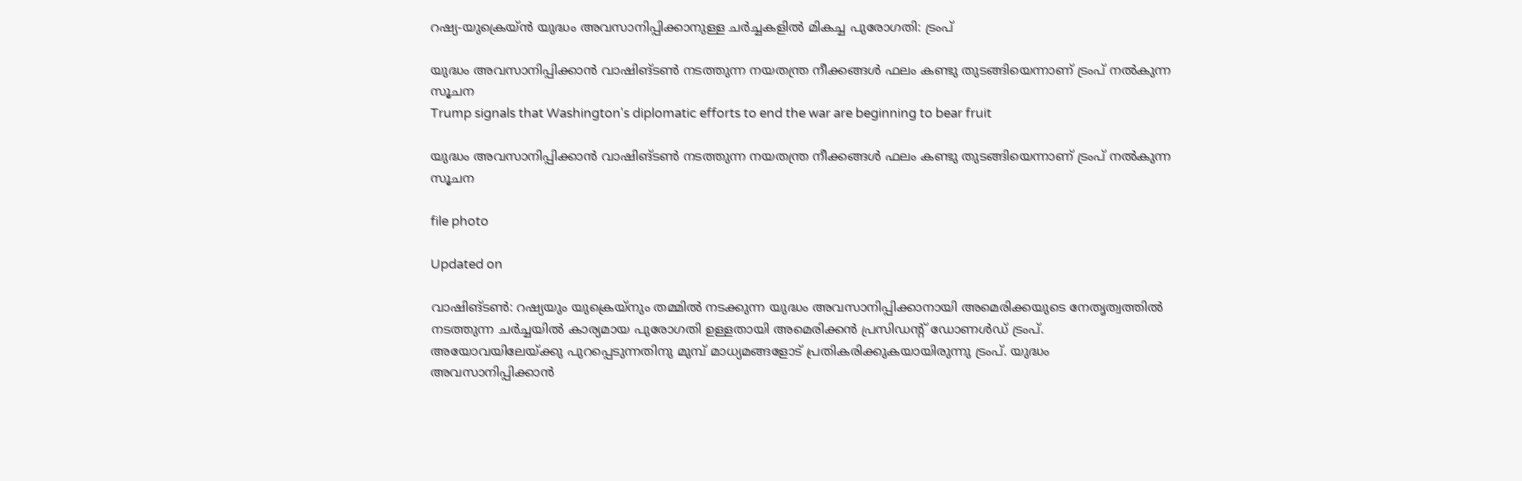റഷ്യ-യുക്രെയ്ൻ യുദ്ധം അവസാനിപ്പിക്കാനുള്ള ചർച്ചകളിൽ മികച്ച പുരോഗതി: ട്രംപ്

യുദ്ധം അവസാനിപ്പിക്കാൻ വാഷിങ്ടൺ നടത്തുന്ന നയതന്ത്ര നീക്കങ്ങൾ ഫലം കണ്ടു തുടങ്ങിയെന്നാണ് ട്രംപ് നൽകുന്ന സൂചന
Trump signals that Washington's diplomatic efforts to end the war are beginning to bear fruit

യുദ്ധം അവസാനിപ്പിക്കാൻ വാഷിങ്ടൺ നടത്തുന്ന നയതന്ത്ര നീക്കങ്ങൾ ഫലം കണ്ടു തുടങ്ങിയെന്നാണ് ട്രംപ് നൽകുന്ന സൂചന

file photo

Updated on

വാഷിങ്ടൺ: റഷ്യയും യുക്രെയ്നും തമ്മിൽ നടക്കുന്ന യുദ്ധം അവസാനിപ്പിക്കാനായി അമെരിക്കയുടെ നേതൃത്വത്തിൽ നടത്തുന്ന ചർച്ചയിൽ കാര്യമായ പുരോഗതി ഉള്ളതായി അമെരിക്കൻ പ്രസിഡന്‍റ് ഡോണൾഡ് ട്രംപ്. അയോവയിലേയ്ക്കു പുറപ്പെടുന്നതിനു മുമ്പ് മാധ്യമങ്ങളോട് പ്രതികരിക്കുകയായിരുന്നു ട്രംപ്. യുദ്ധം അവസാനിപ്പിക്കാൻ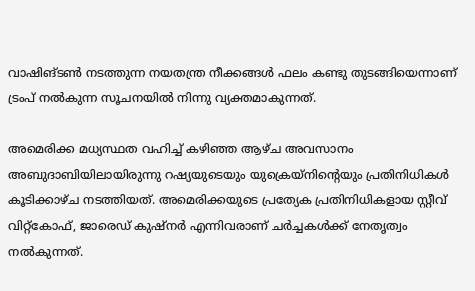വാഷിങ്ടൺ നടത്തുന്ന നയതന്ത്ര നീക്കങ്ങൾ ഫലം കണ്ടു തുടങ്ങിയെന്നാണ് ട്രംപ് നൽകുന്ന സൂചനയിൽ നിന്നു വ്യക്തമാകുന്നത്.

അമെരിക്ക മധ്യസ്ഥത വഹിച്ച് കഴിഞ്ഞ ആഴ്ച അവസാനം അബുദാബിയിലായിരുന്നു റഷ്യയുടെയും യുക്രെയ്നിന്‍റെയും പ്രതിനിധികൾ കൂടിക്കാഴ്ച നടത്തിയത്. അമെരിക്കയുടെ പ്രത്യേക പ്രതിനിധികളായ സ്റ്റീവ് വിറ്റ്കോഫ്, ജാരെഡ് കുഷ്നർ എന്നിവരാണ് ചർച്ചകൾക്ക് നേതൃത്വം നൽകുന്നത്.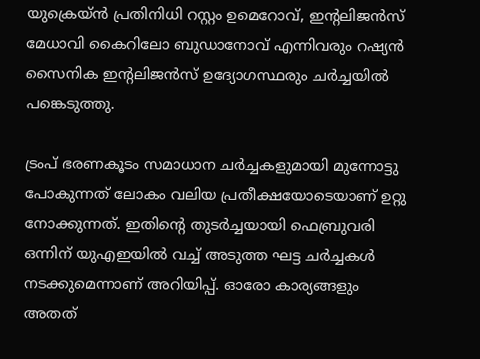യുക്രെയ്ൻ പ്രതിനിധി റസ്റ്റം ഉമെറോവ്, ഇന്‍റലിജൻസ് മേധാവി കൈറിലോ ബുഡാനോവ് എന്നിവരും റഷ്യൻ സൈനിക ഇന്‍റലിജൻസ് ഉദ്യോഗസ്ഥരും ചർച്ചയിൽ പങ്കെടുത്തു.

ട്രംപ് ഭരണകൂടം സമാധാന ചർച്ചകളുമായി മുന്നോട്ടു പോകുന്നത് ലോകം വലിയ പ്രതീക്ഷയോടെയാണ് ഉറ്റു നോക്കുന്നത്. ഇതിന്‍റെ തുടർച്ചയായി ഫെബ്രുവരി ഒന്നിന് യുഎഇയിൽ വച്ച് അടുത്ത ഘട്ട ചർച്ചകൾ നടക്കുമെന്നാണ് അറിയിപ്പ്. ഓരോ കാര്യങ്ങളും അതത്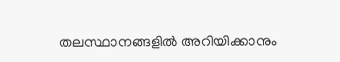തലസ്ഥാനങ്ങളിൽ അറിയിക്കാനും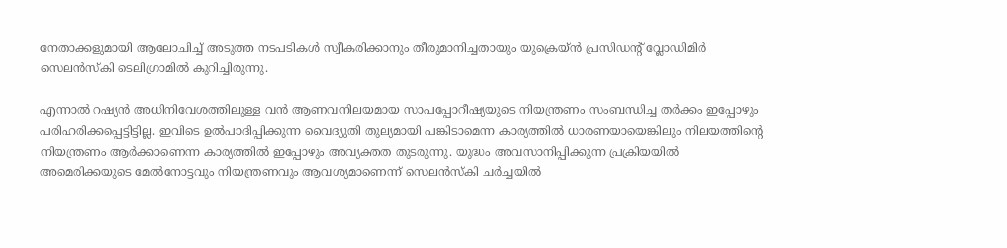നേതാക്കളുമായി ആലോചിച്ച് അടുത്ത നടപടികൾ സ്വീകരിക്കാനും തീരുമാനിച്ചതായും യുക്രെയ്ൻ പ്രസിഡന്‍റ് വ്ലോഡിമിർ സെലൻസ്കി ടെലിഗ്രാമിൽ കുറിച്ചിരുന്നു.

എന്നാൽ റഷ്യൻ അധിനിവേശത്തിലുള്ള വൻ ആണവനിലയമായ സാപപ്പോറീഷ്യയുടെ നിയന്ത്രണം സംബന്ധിച്ച തർക്കം ഇപ്പോഴും പരിഹരിക്കപ്പെട്ടിട്ടില്ല. ഇവിടെ ഉൽപാദിപ്പിക്കുന്ന വൈദ്യുതി തുല്യമായി പങ്കിടാമെന്ന കാര്യത്തിൽ ധാരണയായെങ്കിലും നിലയത്തിന്‍റെ നിയന്ത്രണം ആർക്കാണെന്ന കാര്യത്തിൽ ഇപ്പോഴും അവ്യക്തത തുടരുന്നു. യുദ്ധം അവസാനിപ്പിക്കുന്ന പ്രക്രിയയിൽ അമെരിക്കയുടെ മേൽനോട്ടവും നിയന്ത്രണവും ആവശ്യമാണെന്ന് സെലൻസ്കി ചർച്ചയിൽ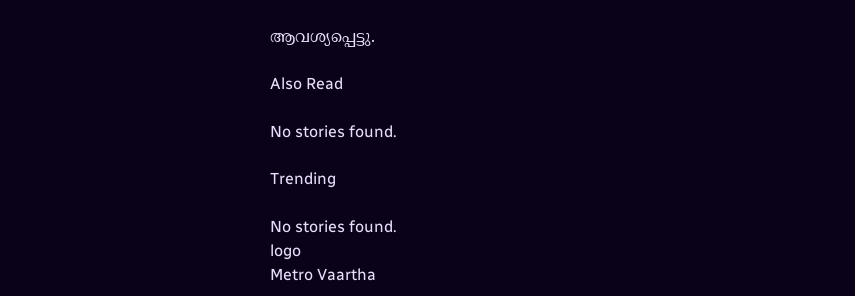ആവശ്യപ്പെട്ടു.

Also Read

No stories found.

Trending

No stories found.
logo
Metro Vaartha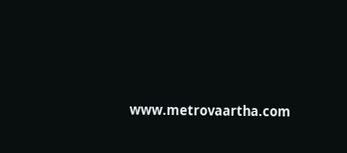www.metrovaartha.com